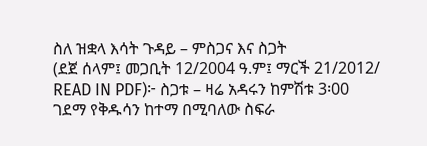ስለ ዝቋላ እሳት ጉዳይ – ምስጋና እና ስጋት
(ደጀ ሰላም፤ መጋቢት 12/2004 ዓ.ም፤ ማርች 21/2012/ READ IN PDF)፦ ስጋቱ – ዛሬ አዳሩን ከምሽቱ 3፡00 ገደማ የቅዱሳን ከተማ በሚባለው ስፍራ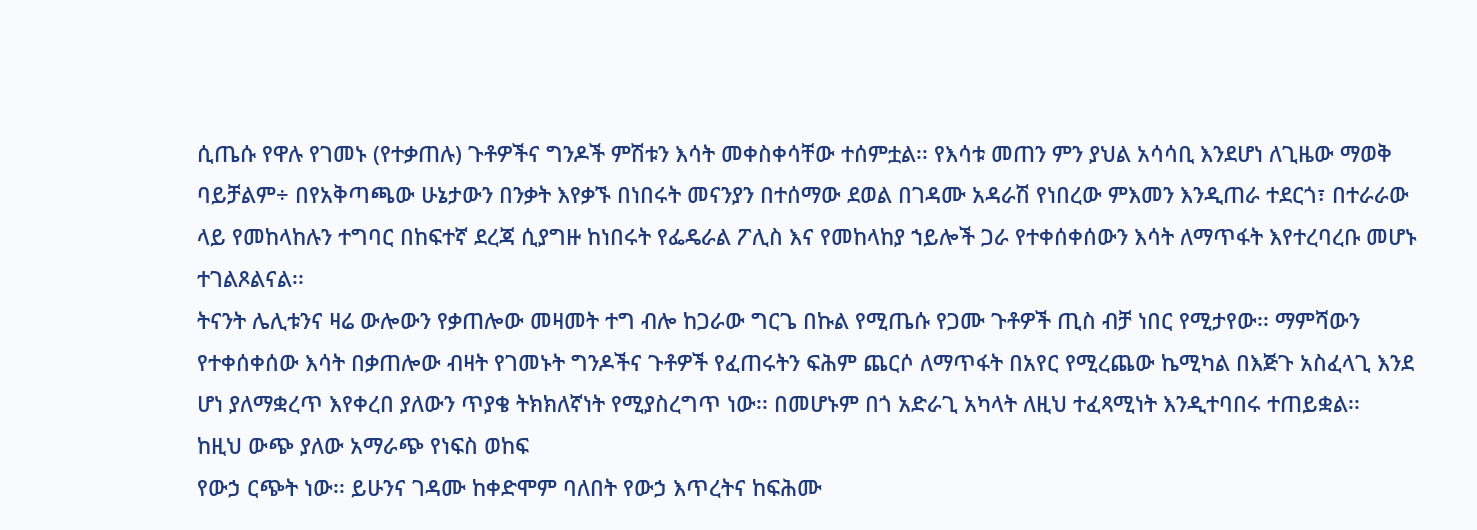ሲጤሱ የዋሉ የገመኑ (የተቃጠሉ) ጉቶዎችና ግንዶች ምሽቱን እሳት መቀስቀሳቸው ተሰምቷል፡፡ የእሳቱ መጠን ምን ያህል አሳሳቢ እንደሆነ ለጊዜው ማወቅ ባይቻልም÷ በየአቅጣጫው ሁኔታውን በንቃት እየቃኙ በነበሩት መናንያን በተሰማው ደወል በገዳሙ አዳራሽ የነበረው ምእመን እንዲጠራ ተደርጎ፣ በተራራው ላይ የመከላከሉን ተግባር በከፍተኛ ደረጃ ሲያግዙ ከነበሩት የፌዴራል ፖሊስ እና የመከላከያ ኀይሎች ጋራ የተቀሰቀሰውን እሳት ለማጥፋት እየተረባረቡ መሆኑ ተገልጾልናል፡፡
ትናንት ሌሊቱንና ዛሬ ውሎውን የቃጠሎው መዛመት ተግ ብሎ ከጋራው ግርጌ በኩል የሚጤሱ የጋሙ ጉቶዎች ጢስ ብቻ ነበር የሚታየው፡፡ ማምሻውን የተቀሰቀሰው እሳት በቃጠሎው ብዛት የገመኑት ግንዶችና ጉቶዎች የፈጠሩትን ፍሕም ጨርሶ ለማጥፋት በአየር የሚረጨው ኬሚካል በእጅጉ አስፈላጊ እንደ ሆነ ያለማቋረጥ እየቀረበ ያለውን ጥያቄ ትክክለኛነት የሚያስረግጥ ነው፡፡ በመሆኑም በጎ አድራጊ አካላት ለዚህ ተፈጻሚነት እንዲተባበሩ ተጠይቋል፡፡
ከዚህ ውጭ ያለው አማራጭ የነፍስ ወከፍ
የውኃ ርጭት ነው፡፡ ይሁንና ገዳሙ ከቀድሞም ባለበት የውኃ እጥረትና ከፍሕሙ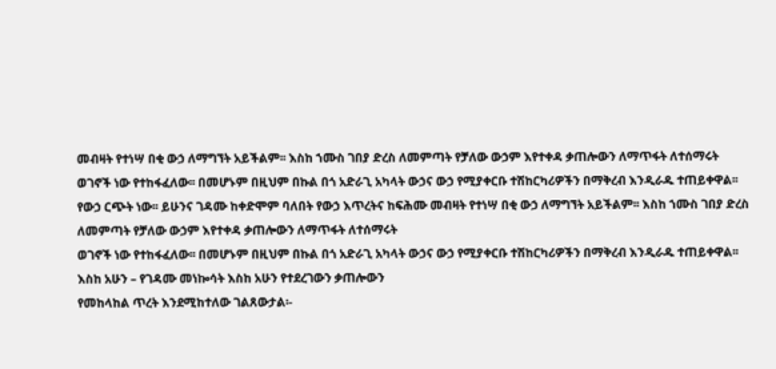መብዛት የተነሣ በቂ ውኃ ለማግኘት አይችልም፡፡ እስከ ኀሙስ ገበያ ድረስ ለመምጣት የቻለው ውኃም እየተቀዳ ቃጠሎውን ለማጥፋት ለተሰማሩት
ወገኖች ነው የተከፋፈለው፡፡ በመሆኑም በዚህም በኩል በጎ አድራጊ አካላት ውኃና ውኃ የሚያቀርቡ ተሽከርካሪዎችን በማቅረብ እንዲራዱ ተጠይቀዋል፡፡
የውኃ ርጭት ነው፡፡ ይሁንና ገዳሙ ከቀድሞም ባለበት የውኃ እጥረትና ከፍሕሙ መብዛት የተነሣ በቂ ውኃ ለማግኘት አይችልም፡፡ እስከ ኀሙስ ገበያ ድረስ ለመምጣት የቻለው ውኃም እየተቀዳ ቃጠሎውን ለማጥፋት ለተሰማሩት
ወገኖች ነው የተከፋፈለው፡፡ በመሆኑም በዚህም በኩል በጎ አድራጊ አካላት ውኃና ውኃ የሚያቀርቡ ተሽከርካሪዎችን በማቅረብ እንዲራዱ ተጠይቀዋል፡፡
እስከ አሁን – የገዳሙ መነኰሳት እስከ አሁን የተደረገውን ቃጠሎውን
የመከላከል ጥረት እንደሚከተለው ገልጸውታል፡-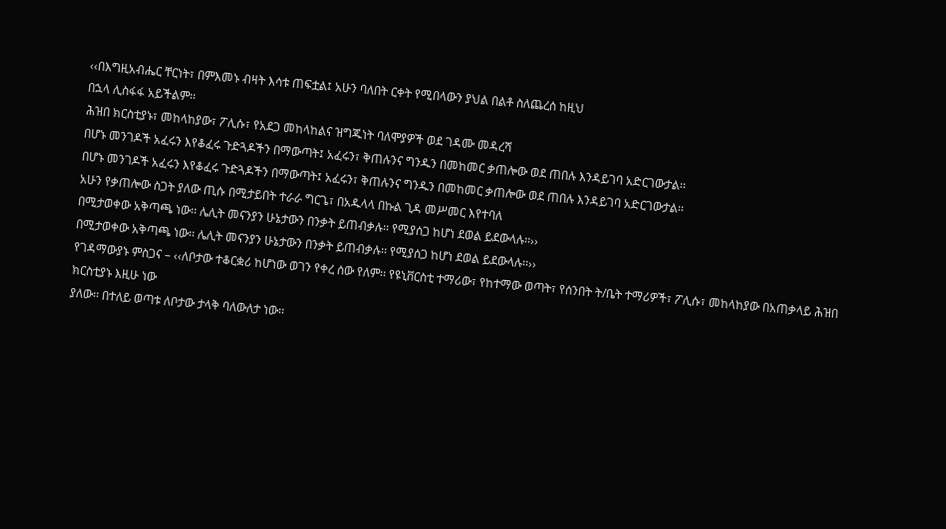‹‹በእግዚአብሔር ቸርነት፣ በምእመኑ ብዛት እሳቱ ጠፍቷል፤ አሁን ባለበት ርቀት የሚበላውን ያህል በልቶ ስለጨረሰ ከዚህ
በኋላ ሊስፋፋ አይችልም፡፡
ሕዝበ ክርስቲያኑ፣ መከላከያው፣ ፖሊሱ፣ የአደጋ መከላከልና ዝግጁነት ባለሞያዎች ወደ ገዳሙ መዳረሻ
በሆኑ መንገዶች አፈሩን እየቆፈሩ ጉድጓዶችን በማውጣት፤ አፈሩን፣ ቅጠሉንና ግንዱን በመከመር ቃጠሎው ወደ ጠበሉ እንዳይገባ አድርገውታል፡፡
በሆኑ መንገዶች አፈሩን እየቆፈሩ ጉድጓዶችን በማውጣት፤ አፈሩን፣ ቅጠሉንና ግንዱን በመከመር ቃጠሎው ወደ ጠበሉ እንዳይገባ አድርገውታል፡፡
አሁን የቃጠሎው ስጋት ያለው ጢሱ በሚታይበት ተራራ ግርጌ፣ በአዱላላ በኩል ጊዳ መሥመር እየተባለ
በሚታወቀው አቅጣጫ ነው፡፡ ሌሊት መናንያን ሁኔታውን በንቃት ይጠብቃሉ፡፡ የሚያሰጋ ከሆነ ደወል ይደውላሉ፡፡››
በሚታወቀው አቅጣጫ ነው፡፡ ሌሊት መናንያን ሁኔታውን በንቃት ይጠብቃሉ፡፡ የሚያሰጋ ከሆነ ደወል ይደውላሉ፡፡››
የገዳማውያኑ ምስጋና – ‹‹ለቦታው ተቆርቋሪ ከሆነው ወገን የቀረ ሰው የለም፡፡ የዩኒቨርስቲ ተማሪው፣ የከተማው ወጣት፣ የሰንበት ት/ቤት ተማሪዎች፣ ፖሊሱ፣ መከላከያው በአጠቃላይ ሕዝበ ክርስቲያኑ እዚሁ ነው
ያለው፡፡ በተለይ ወጣቱ ለቦታው ታላቅ ባለውለታ ነው፡፡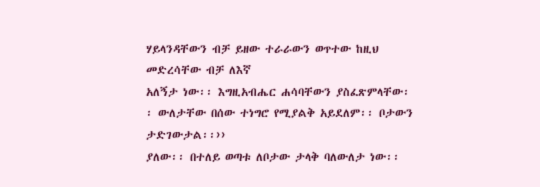ሃይላንዳቸውን ብቻ ይዘው ተራራውን ወጥተው ከዚህ መድረሳቸው ብቻ ለእኛ
አለኝታ ነው፡፡ እግዚአብሔር ሐሳባቸውን ያስፈጽምላቸው፡፡ ውለታቸው በሰው ተነግሮ የሚያልቅ አይደለም፡፡ ቦታውን ታድገውታል፡፡››
ያለው፡፡ በተለይ ወጣቱ ለቦታው ታላቅ ባለውለታ ነው፡፡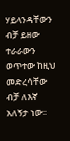ሃይላንዳቸውን ብቻ ይዘው ተራራውን ወጥተው ከዚህ መድረሳቸው ብቻ ለእኛ
አለኝታ ነው፡፡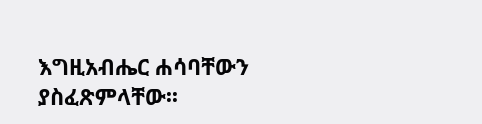እግዚአብሔር ሐሳባቸውን ያስፈጽምላቸው፡፡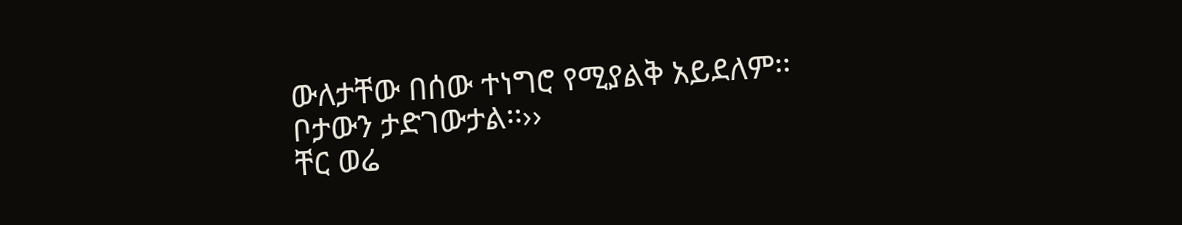ውለታቸው በሰው ተነግሮ የሚያልቅ አይደለም፡፡ ቦታውን ታድገውታል፡፡››
ቸር ወሬ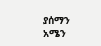ያሰማን
አሜን